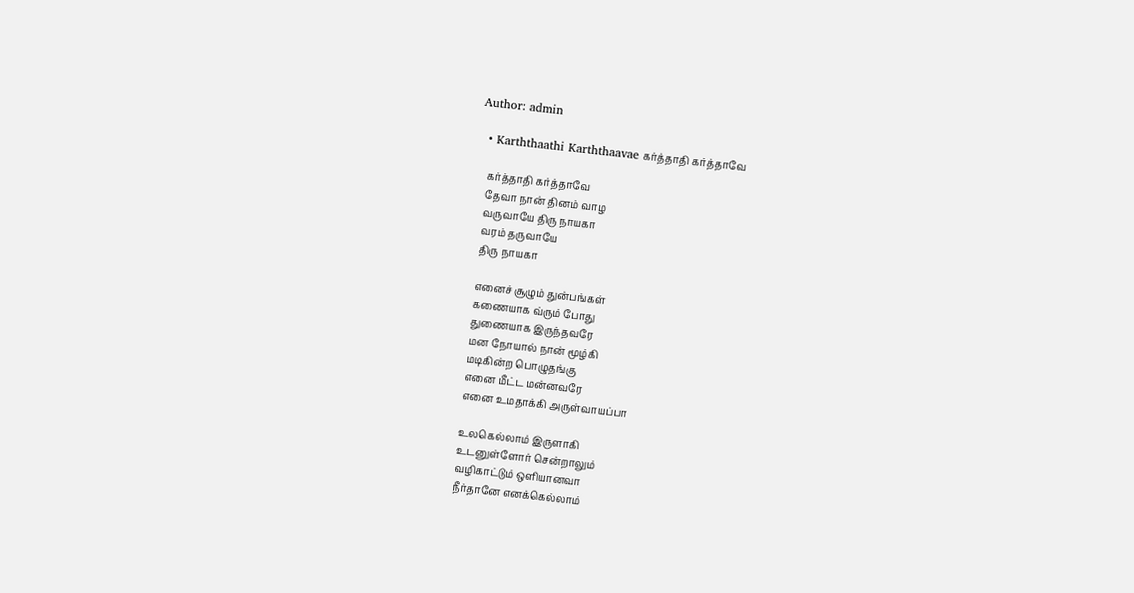Author: admin

  • Karththaathi Karththaavae கர்த்தாதி கர்த்தாவே

    கர்த்தாதி கர்த்தாவே
    தேவா நான் தினம் வாழ
    வருவாயே திரு நாயகா
    வரம் தருவாயே
    திரு நாயகா

    எனைச் சூழும் துன்பங்கள்
    கணையாக வ்ரும் போது
    துணையாக இருந்தவரே
    மன நோயால் நான் மூழ்கி
    மடிகின்ற பொழுதங்கு
    எனை மீட்ட மன்னவரே
    எனை உமதாக்கி அருள்வாயப்பா

    உலகெல்லாம் இருளாகி
    உடனுள்ளோர் சென்றாலும்
    வழிகாட்டும் ஒளியானவா
    நீர்தானே எனக்கெல்லாம்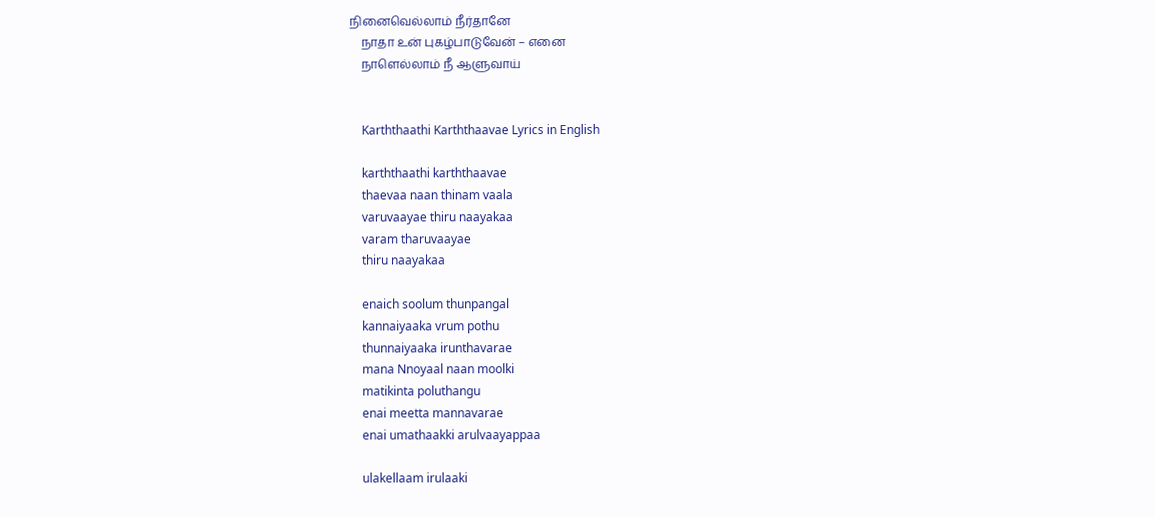நினைவெல்லாம் நீர்தானே
    நாதா உன் புகழ்பாடுவேன் – எனை
    நாளெல்லாம் நீ ஆளுவாய்


    Karththaathi Karththaavae Lyrics in English

    karththaathi karththaavae
    thaevaa naan thinam vaala
    varuvaayae thiru naayakaa
    varam tharuvaayae
    thiru naayakaa

    enaich soolum thunpangal
    kannaiyaaka vrum pothu
    thunnaiyaaka irunthavarae
    mana Nnoyaal naan moolki
    matikinta poluthangu
    enai meetta mannavarae
    enai umathaakki arulvaayappaa

    ulakellaam irulaaki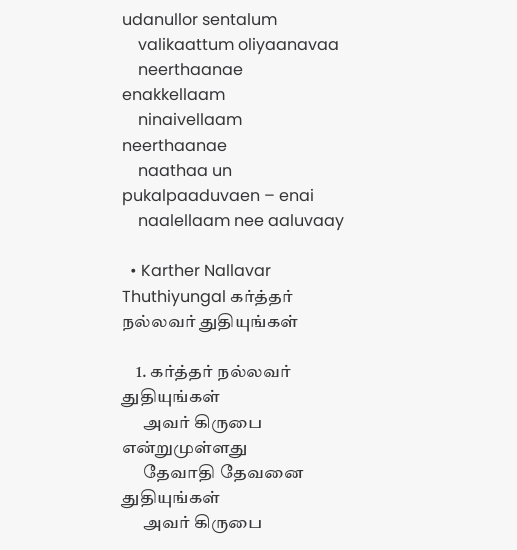udanullor sentalum
    valikaattum oliyaanavaa
    neerthaanae enakkellaam
    ninaivellaam neerthaanae
    naathaa un pukalpaaduvaen – enai
    naalellaam nee aaluvaay

  • Karther Nallavar Thuthiyungal கர்த்தர் நல்லவர் துதியுங்கள்

    1. கர்த்தர் நல்லவர் துதியுங்கள்
      அவர் கிருபை என்றுமுள்ளது
      தேவாதி தேவனை துதியுங்கள்
      அவர் கிருபை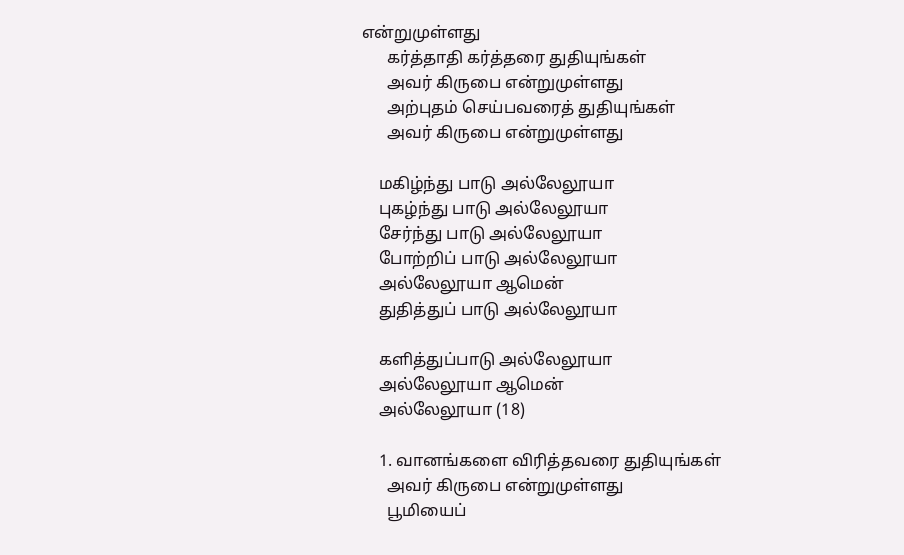என்றுமுள்ளது
      கர்த்தாதி கர்த்தரை துதியுங்கள்
      அவர் கிருபை என்றுமுள்ளது
      அற்புதம் செய்பவரைத் துதியுங்கள்
      அவர் கிருபை என்றுமுள்ளது

    மகிழ்ந்து பாடு அல்லேலூயா
    புகழ்ந்து பாடு அல்லேலூயா
    சேர்ந்து பாடு அல்லேலூயா
    போற்றிப் பாடு அல்லேலூயா
    அல்லேலூயா ஆமென்
    துதித்துப் பாடு அல்லேலூயா

    களித்துப்பாடு அல்லேலூயா
    அல்லேலூயா ஆமென்
    அல்லேலூயா (18)

    1. வானங்களை விரித்தவரை துதியுங்கள்
      அவர் கிருபை என்றுமுள்ளது
      பூமியைப்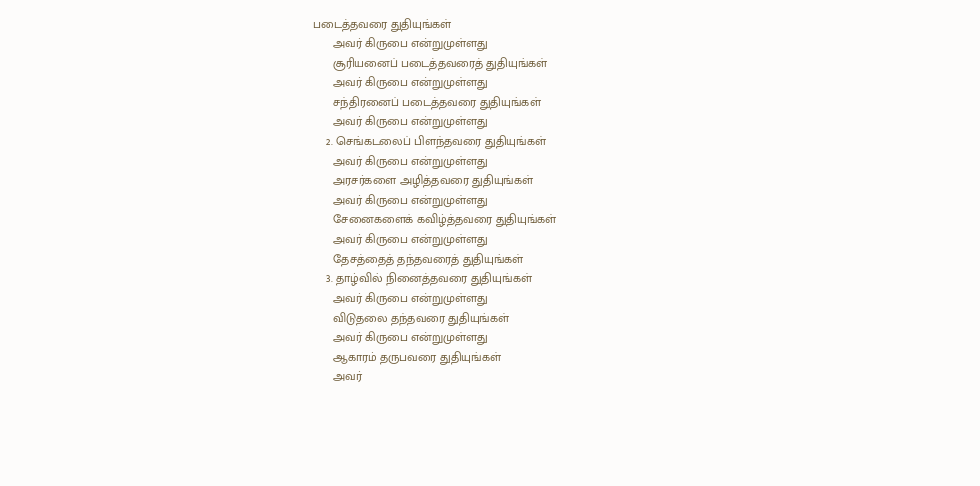படைத்தவரை துதியுங்கள்
      அவர் கிருபை என்றுமுள்ளது
      சூரியனைப் படைத்தவரைத் துதியுங்கள்
      அவர் கிருபை என்றுமுள்ளது
      சந்திரனைப் படைத்தவரை துதியுங்கள்
      அவர் கிருபை என்றுமுள்ளது
    2. செங்கடலைப் பிளந்தவரை துதியுங்கள்
      அவர் கிருபை என்றுமுள்ளது
      அரசர்களை அழித்தவரை துதியுங்கள்
      அவர் கிருபை என்றுமுள்ளது
      சேனைகளைக் கவிழ்த்தவரை துதியுங்கள்
      அவர் கிருபை என்றுமுள்ளது
      தேசத்தைத் தந்தவரைத் துதியுங்கள்
    3. தாழ்வில் நினைத்தவரை துதியுங்கள்
      அவர் கிருபை என்றுமுள்ளது
      விடுதலை தந்தவரை துதியுங்கள்
      அவர் கிருபை என்றுமுள்ளது
      ஆகாரம் தருபவரை துதியுங்கள்
      அவர்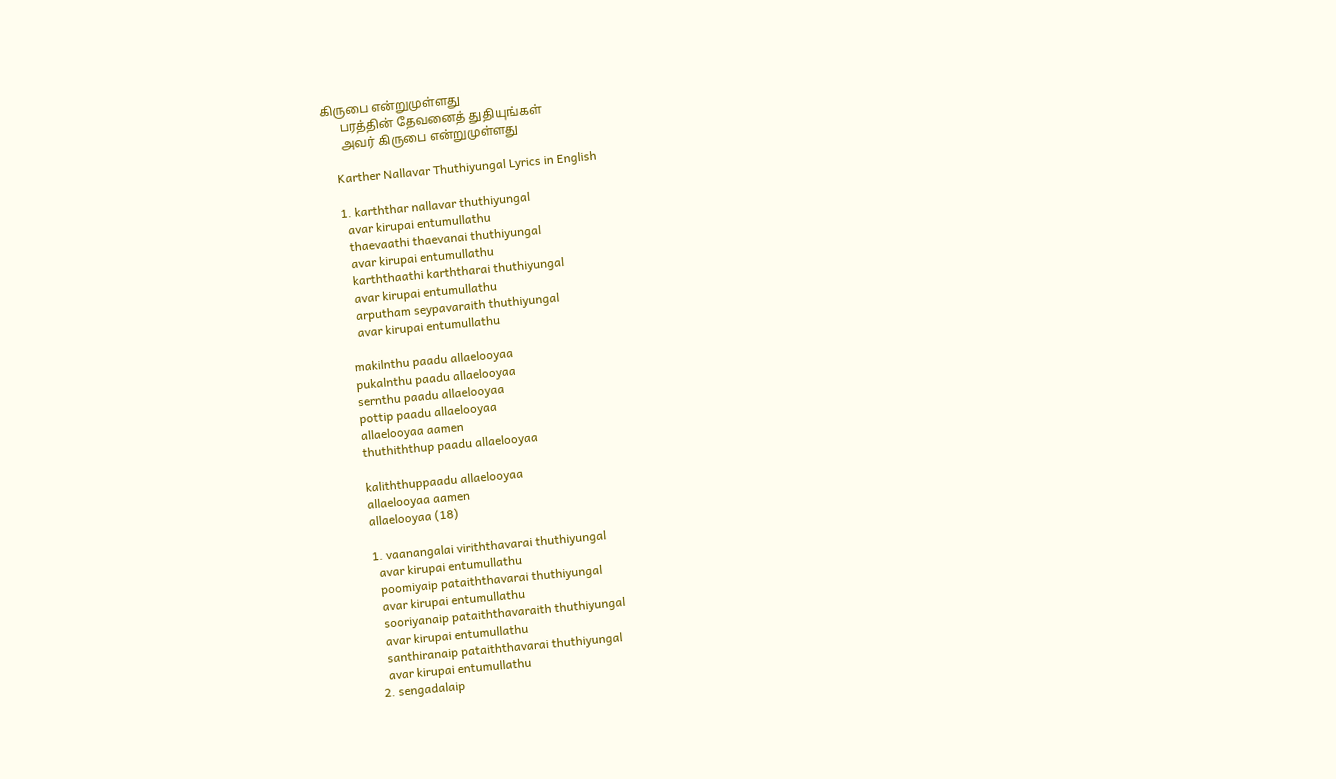கிருபை என்றுமுள்ளது
      பரத்தின் தேவனைத் துதியுங்கள்
      அவர் கிருபை என்றுமுள்ளது

    Karther Nallavar Thuthiyungal Lyrics in English

    1. karththar nallavar thuthiyungal
      avar kirupai entumullathu
      thaevaathi thaevanai thuthiyungal
      avar kirupai entumullathu
      karththaathi karththarai thuthiyungal
      avar kirupai entumullathu
      arputham seypavaraith thuthiyungal
      avar kirupai entumullathu

    makilnthu paadu allaelooyaa
    pukalnthu paadu allaelooyaa
    sernthu paadu allaelooyaa
    pottip paadu allaelooyaa
    allaelooyaa aamen
    thuthiththup paadu allaelooyaa

    kaliththuppaadu allaelooyaa
    allaelooyaa aamen
    allaelooyaa (18)

    1. vaanangalai viriththavarai thuthiyungal
      avar kirupai entumullathu
      poomiyaip pataiththavarai thuthiyungal
      avar kirupai entumullathu
      sooriyanaip pataiththavaraith thuthiyungal
      avar kirupai entumullathu
      santhiranaip pataiththavarai thuthiyungal
      avar kirupai entumullathu
    2. sengadalaip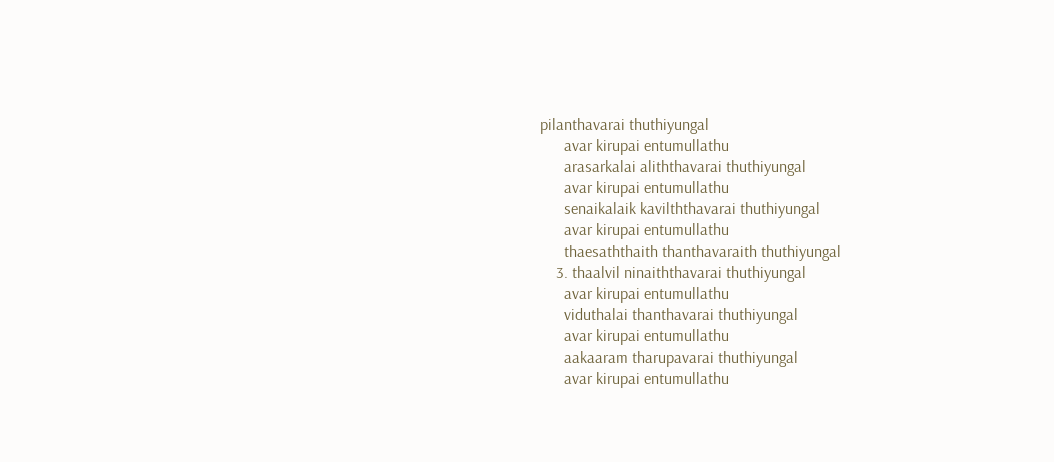pilanthavarai thuthiyungal
      avar kirupai entumullathu
      arasarkalai aliththavarai thuthiyungal
      avar kirupai entumullathu
      senaikalaik kavilththavarai thuthiyungal
      avar kirupai entumullathu
      thaesaththaith thanthavaraith thuthiyungal
    3. thaalvil ninaiththavarai thuthiyungal
      avar kirupai entumullathu
      viduthalai thanthavarai thuthiyungal
      avar kirupai entumullathu
      aakaaram tharupavarai thuthiyungal
      avar kirupai entumullathu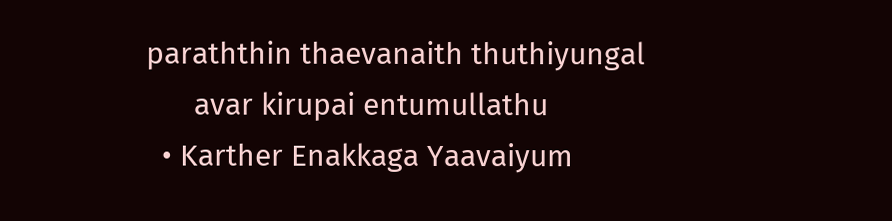paraththin thaevanaith thuthiyungal
      avar kirupai entumullathu
  • Karther Enakkaga Yaavaiyum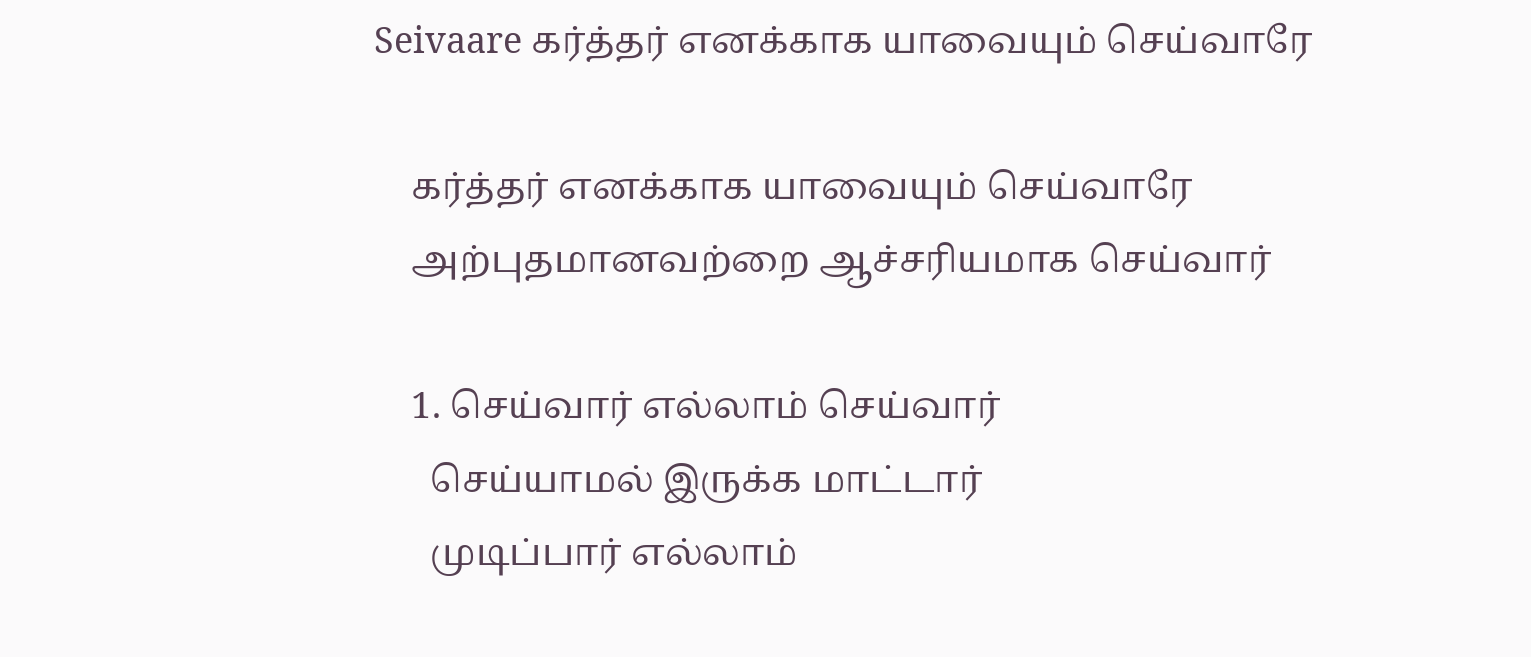Seivaare கர்த்தர் எனக்காக யாவையும் செய்வாரே

    கர்த்தர் எனக்காக யாவையும் செய்வாரே
    அற்புதமானவற்றை ஆச்சரியமாக செய்வார்

    1. செய்வார் எல்லாம் செய்வார்
      செய்யாமல் இருக்க மாட்டார்
      முடிப்பார் எல்லாம்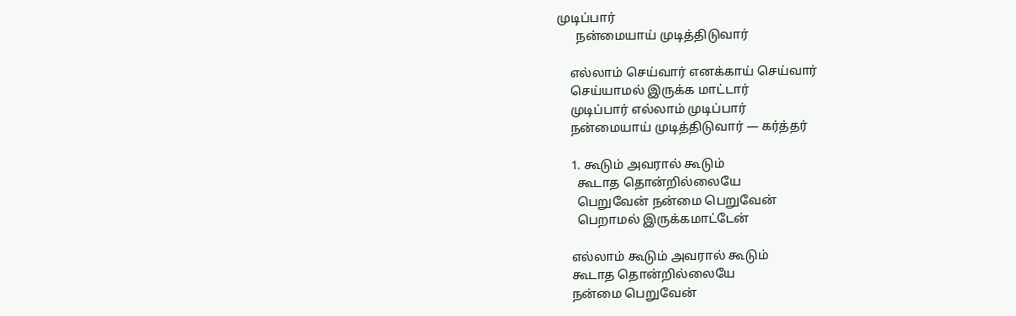முடிப்பார்
      நன்மையாய் முடித்திடுவார்

    எல்லாம் செய்வார் எனக்காய் செய்வார்
    செய்யாமல் இருக்க மாட்டார்
    முடிப்பார் எல்லாம் முடிப்பார்
    நன்மையாய் முடித்திடுவார் — கர்த்தர்

    1. கூடும் அவரால் கூடும்
      கூடாத தொன்றில்லையே
      பெறுவேன் நன்மை பெறுவேன்
      பெறாமல் இருக்கமாட்டேன்

    எல்லாம் கூடும் அவரால் கூடும்
    கூடாத தொன்றில்லையே
    நன்மை பெறுவேன்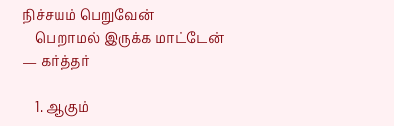நிச்சயம் பெறுவேன்
    பெறாமல் இருக்க மாட்டேன் — கர்த்தர்

    1. ஆகும்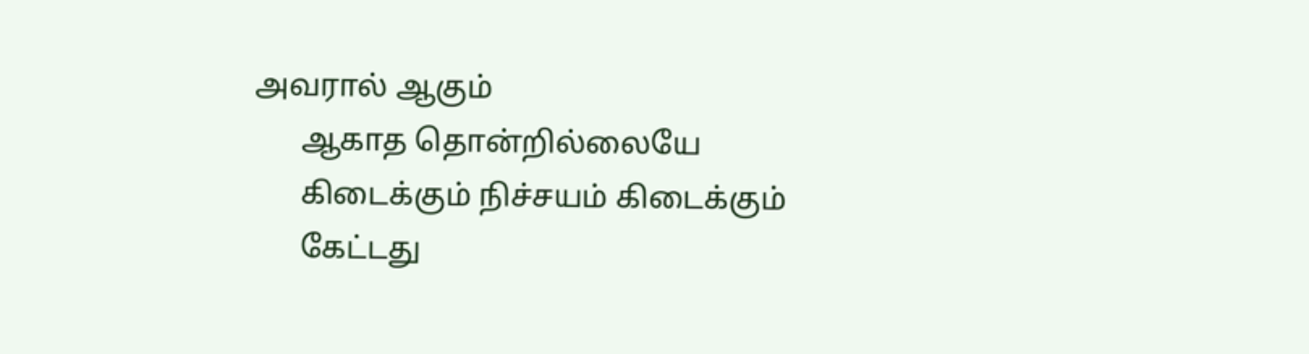அவரால் ஆகும்
      ஆகாத தொன்றில்லையே
      கிடைக்கும் நிச்சயம் கிடைக்கும்
      கேட்டது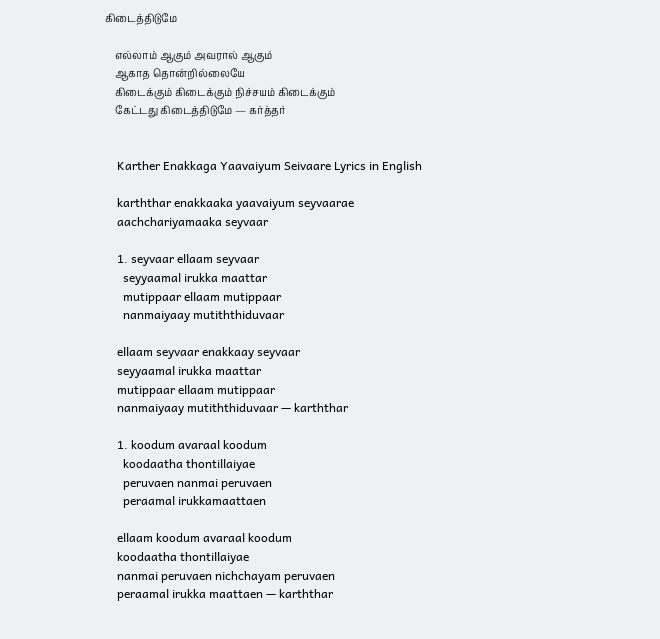கிடைத்திடுமே

    எல்லாம் ஆகும் அவரால் ஆகும்
    ஆகாத தொன்றில்லையே
    கிடைக்கும் கிடைக்கும் நிச்சயம் கிடைக்கும்
    கேட்டது கிடைத்திடுமே — கர்த்தர்


    Karther Enakkaga Yaavaiyum Seivaare Lyrics in English

    karththar enakkaaka yaavaiyum seyvaarae
    aachchariyamaaka seyvaar

    1. seyvaar ellaam seyvaar
      seyyaamal irukka maattar
      mutippaar ellaam mutippaar
      nanmaiyaay mutiththiduvaar

    ellaam seyvaar enakkaay seyvaar
    seyyaamal irukka maattar
    mutippaar ellaam mutippaar
    nanmaiyaay mutiththiduvaar — karththar

    1. koodum avaraal koodum
      koodaatha thontillaiyae
      peruvaen nanmai peruvaen
      peraamal irukkamaattaen

    ellaam koodum avaraal koodum
    koodaatha thontillaiyae
    nanmai peruvaen nichchayam peruvaen
    peraamal irukka maattaen — karththar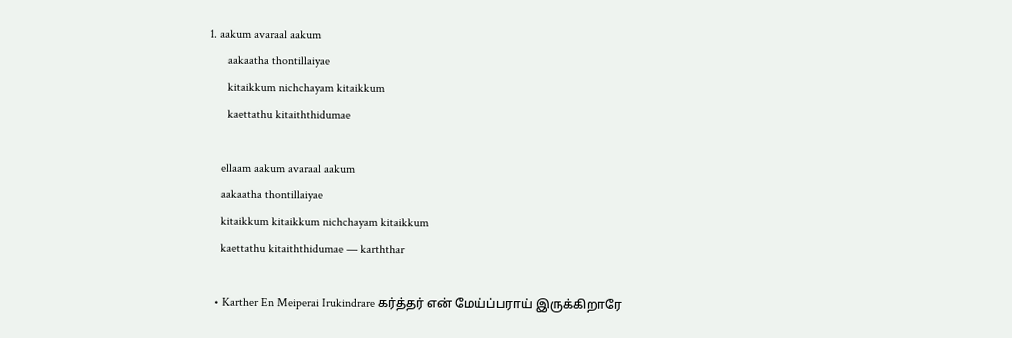1. aakum avaraal aakum
      aakaatha thontillaiyae
      kitaikkum nichchayam kitaikkum
      kaettathu kitaiththidumae

    ellaam aakum avaraal aakum
    aakaatha thontillaiyae
    kitaikkum kitaikkum nichchayam kitaikkum
    kaettathu kitaiththidumae — karththar

  • Karther En Meiperai Irukindrare கர்த்தர் என் மேய்ப்பராய் இருக்கிறாரே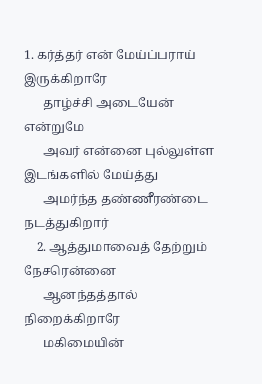1. கர்த்தர் என் மேய்ப்பராய் இருக்கிறாரே
      தாழ்ச்சி அடையேன் என்றுமே
      அவர் என்னை புல்லுள்ள இடங்களில் மேய்த்து
      அமர்ந்த தண்ணீரண்டை நடத்துகிறார்
    2. ஆத்துமாவைத் தேற்றும் நேசரென்னை
      ஆனந்தத்தால் நிறைக்கிறாரே
      மகிமையின்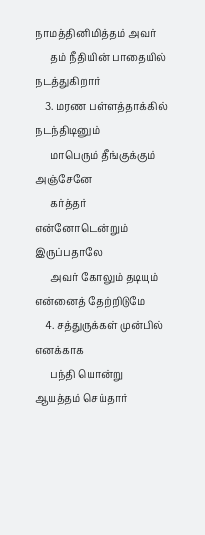நாமத்தினிமித்தம் அவர்
      தம் நீதியின் பாதையில் நடத்துகிறார்
    3. மரண பள்ளத்தாக்கில் நடந்திடினும்
      மாபெரும் தீங்குக்கும் அஞ்சேனே
      கர்த்தர் என்னோடென்றும் இருப்பதாலே
      அவர் கோலும் தடியும் என்னைத் தேற்றிடுமே
    4. சத்துருக்கள் முன்பில் எனக்காக
      பந்தி யொன்று ஆயத்தம் செய்தார்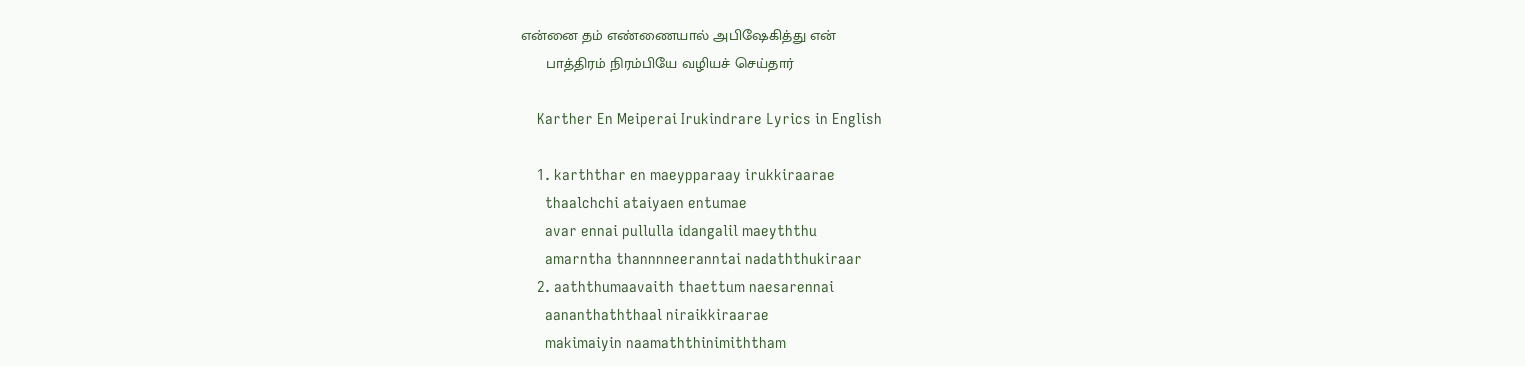என்னை தம் எண்ணையால் அபிஷேகித்து என்
      பாத்திரம் நிரம்பியே வழியச் செய்தார்

    Karther En Meiperai Irukindrare Lyrics in English

    1. karththar en maeypparaay irukkiraarae
      thaalchchi ataiyaen entumae
      avar ennai pullulla idangalil maeyththu
      amarntha thannnneeranntai nadaththukiraar
    2. aaththumaavaith thaettum naesarennai
      aananthaththaal niraikkiraarae
      makimaiyin naamaththinimiththam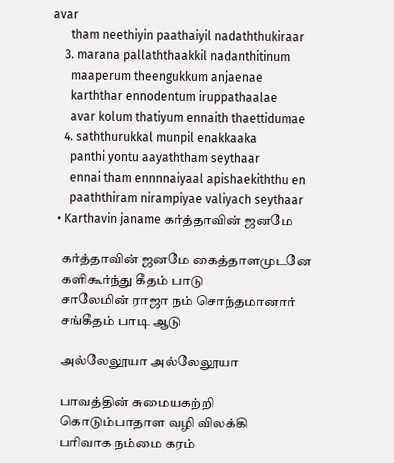avar
      tham neethiyin paathaiyil nadaththukiraar
    3. marana pallaththaakkil nadanthitinum
      maaperum theengukkum anjaenae
      karththar ennodentum iruppathaalae
      avar kolum thatiyum ennaith thaettidumae
    4. saththurukkal munpil enakkaaka
      panthi yontu aayaththam seythaar
      ennai tham ennnnaiyaal apishaekiththu en
      paaththiram nirampiyae valiyach seythaar
  • Karthavin janame கர்த்தாவின் ஜனமே

    கர்த்தாவின் ஜனமே கைத்தாளமுடனே
    களிகூர்ந்து கீதம் பாடு
    சாலேமின் ராஜா நம் சொந்தமானார்
    சங்கீதம் பாடி ஆடு

    அல்லேலூயா அல்லேலூயா

    பாவத்தின் சுமையகற்றி
    கொடும்பாதாள வழி விலக்கி
    பரிவாக நம்மை கரம்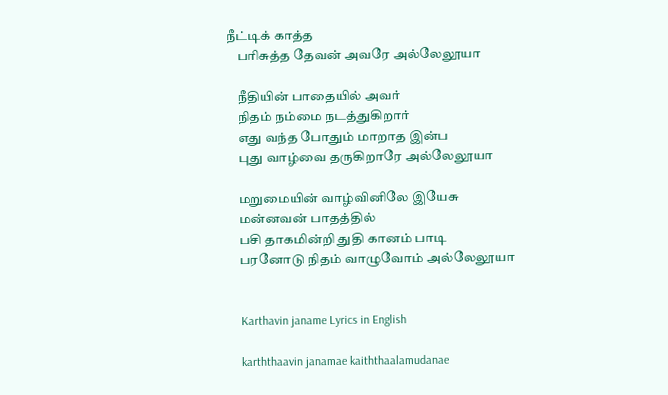நீட்டிக் காத்த
    பரிசுத்த தேவன் அவரே அல்லேலூயா

    நீதியின் பாதையில் அவர்
    நிதம் நம்மை நடத்துகிறார்
    எது வந்த போதும் மாறாத இன்ப
    புது வாழ்வை தருகிறாரே அல்லேலூயா

    மறுமையின் வாழ்வினிலே இயேசு
    மன்னவன் பாதத்தில்
    பசி தாகமின்றி துதி கானம் பாடி
    பரனோடு நிதம் வாழுவோம் அல்லேலூயா


    Karthavin janame Lyrics in English

    karththaavin janamae kaiththaalamudanae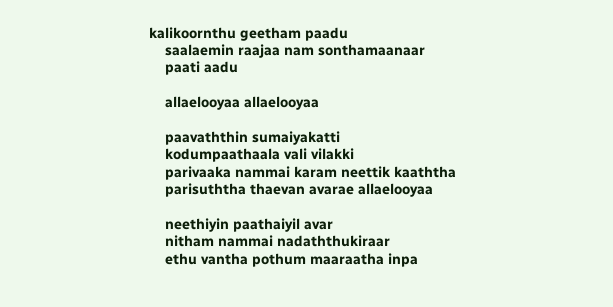kalikoornthu geetham paadu
    saalaemin raajaa nam sonthamaanaar
    paati aadu

    allaelooyaa allaelooyaa

    paavaththin sumaiyakatti
    kodumpaathaala vali vilakki
    parivaaka nammai karam neettik kaaththa
    parisuththa thaevan avarae allaelooyaa

    neethiyin paathaiyil avar
    nitham nammai nadaththukiraar
    ethu vantha pothum maaraatha inpa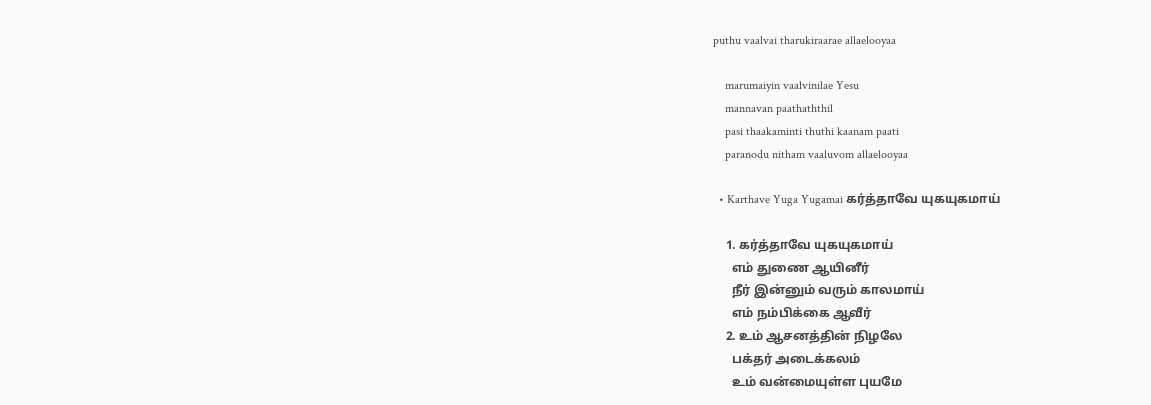puthu vaalvai tharukiraarae allaelooyaa

    marumaiyin vaalvinilae Yesu
    mannavan paathaththil
    pasi thaakaminti thuthi kaanam paati
    paranodu nitham vaaluvom allaelooyaa

  • Karthave Yuga Yugamai கர்த்தாவே யுகயுகமாய்

    1. கர்த்தாவே யுகயுகமாய்
      எம் துணை ஆயினீர்
      நீர் இன்னும் வரும் காலமாய்
      எம் நம்பிக்கை ஆவீர்
    2. உம் ஆசனத்தின் நிழலே
      பக்தர் அடைக்கலம்
      உம் வன்மையுள்ள புயமே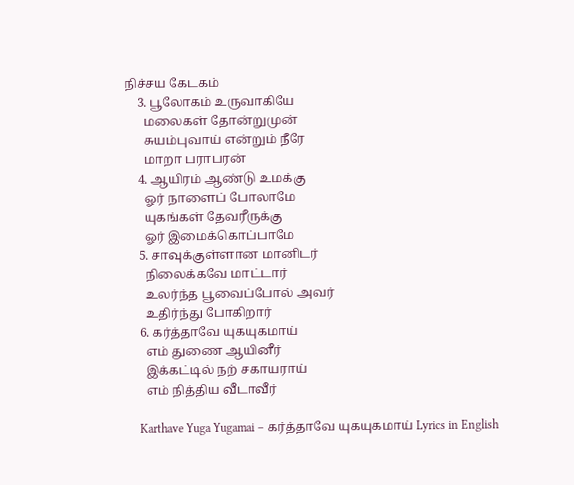நிச்சய கேடகம்
    3. பூலோகம் உருவாகியே
      மலைகள் தோன்றுமுன்
      சுயம்புவாய் என்றும் நீரே
      மாறா பராபரன்
    4. ஆயிரம் ஆண்டு உமக்கு
      ஓர் நாளைப் போலாமே
      யுகங்கள் தேவரீருக்கு
      ஓர் இமைக்கொப்பாமே
    5. சாவுக்குள்ளான மானிடர்
      நிலைக்கவே மாட்டார்
      உலர்ந்த பூவைப்போல் அவர்
      உதிர்ந்து போகிறார்
    6. கர்த்தாவே யுகயுகமாய்
      எம் துணை ஆயினீர்
      இக்கட்டில் நற் சகாயராய்
      எம் நித்திய வீடாவீர்

    Karthave Yuga Yugamai – கர்த்தாவே யுகயுகமாய் Lyrics in English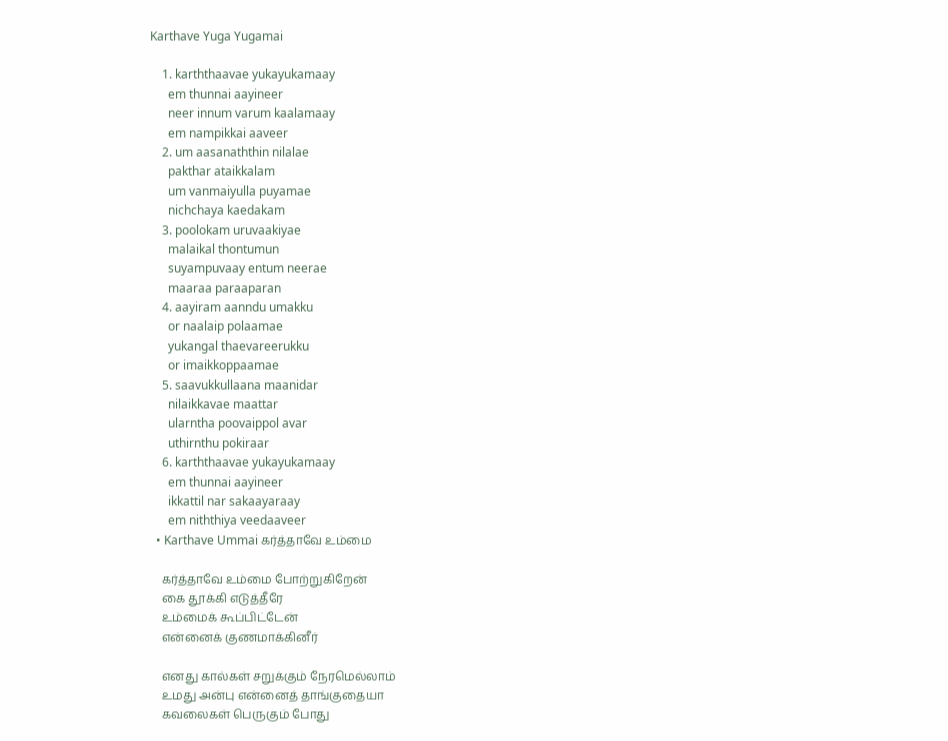Karthave Yuga Yugamai

    1. karththaavae yukayukamaay
      em thunnai aayineer
      neer innum varum kaalamaay
      em nampikkai aaveer
    2. um aasanaththin nilalae
      pakthar ataikkalam
      um vanmaiyulla puyamae
      nichchaya kaedakam
    3. poolokam uruvaakiyae
      malaikal thontumun
      suyampuvaay entum neerae
      maaraa paraaparan
    4. aayiram aanndu umakku
      or naalaip polaamae
      yukangal thaevareerukku
      or imaikkoppaamae
    5. saavukkullaana maanidar
      nilaikkavae maattar
      ularntha poovaippol avar
      uthirnthu pokiraar
    6. karththaavae yukayukamaay
      em thunnai aayineer
      ikkattil nar sakaayaraay
      em niththiya veedaaveer
  • Karthave Ummai கர்த்தாவே உம்மை

    கர்த்தாவே உம்மை போற்றுகிறேன்
    கை தூக்கி எடுத்தீரே
    உம்மைக் கூப்பிட்டேன்
    என்னைக் குணமாக்கினீர்

    எனது கால்கள் சறுக்கும் நேரமெல்லாம்
    உமது அன்பு என்னைத் தாங்குதையா
    கவலைகள் பெருகும் போது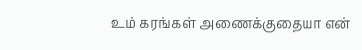உம் கரங்கள் அணைக்குதையா என்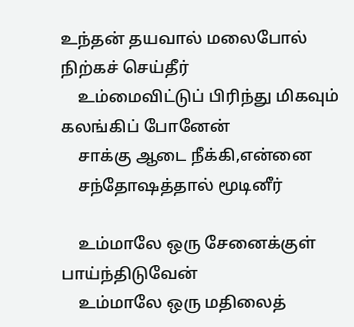உந்தன் தயவால் மலைபோல் நிற்கச் செய்தீர்
    உம்மைவிட்டுப் பிரிந்து மிகவும் கலங்கிப் போனேன்
    சாக்கு ஆடை நீக்கி,என்னை
    சந்தோஷத்தால் மூடினீர்

    உம்மாலே ஒரு சேனைக்குள் பாய்ந்திடுவேன்
    உம்மாலே ஒரு மதிலைத்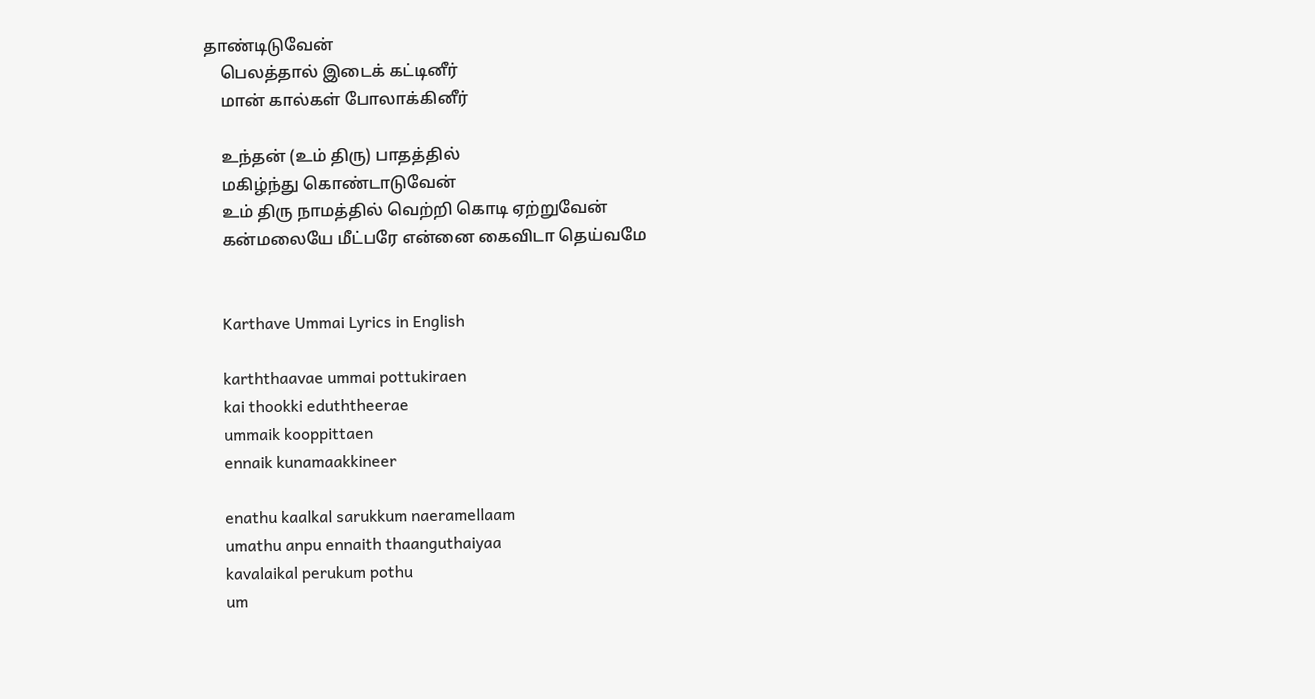தாண்டிடுவேன்
    பெலத்தால் இடைக் கட்டினீர்
    மான் கால்கள் போலாக்கினீர்

    உந்தன் (உம் திரு) பாதத்தில்
    மகிழ்ந்து கொண்டாடுவேன்
    உம் திரு நாமத்தில் வெற்றி கொடி ஏற்றுவேன்
    கன்மலையே மீட்பரே என்னை கைவிடா தெய்வமே


    Karthave Ummai Lyrics in English

    karththaavae ummai pottukiraen
    kai thookki eduththeerae
    ummaik kooppittaen
    ennaik kunamaakkineer

    enathu kaalkal sarukkum naeramellaam
    umathu anpu ennaith thaanguthaiyaa
    kavalaikal perukum pothu
    um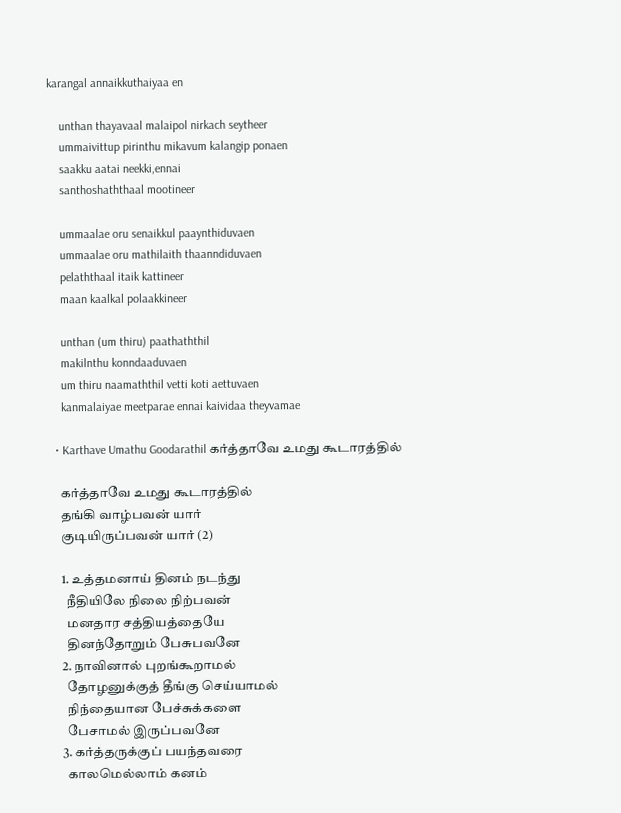karangal annaikkuthaiyaa en

    unthan thayavaal malaipol nirkach seytheer
    ummaivittup pirinthu mikavum kalangip ponaen
    saakku aatai neekki,ennai
    santhoshaththaal mootineer

    ummaalae oru senaikkul paaynthiduvaen
    ummaalae oru mathilaith thaanndiduvaen
    pelaththaal itaik kattineer
    maan kaalkal polaakkineer

    unthan (um thiru) paathaththil
    makilnthu konndaaduvaen
    um thiru naamaththil vetti koti aettuvaen
    kanmalaiyae meetparae ennai kaividaa theyvamae

  • Karthave Umathu Goodarathil கர்த்தாவே உமது கூடாரத்தில்

    கர்த்தாவே உமது கூடாரத்தில்
    தங்கி வாழ்பவன் யார்
    குடியிருப்பவன் யார் (2)

    1. உத்தமனாய் தினம் நடந்து
      நீதியிலே நிலை நிற்பவன்
      மனதார சத்தியத்தையே
      தினந்தோறும் பேசுபவனே
    2. நாவினால் புறங்கூறாமல்
      தோழனுக்குத் தீங்கு செய்யாமல்
      நிந்தையான பேச்சுக்களை
      பேசாமல் இருப்பவனே
    3. கர்த்தருக்குப் பயந்தவரை
      காலமெல்லாம் கனம்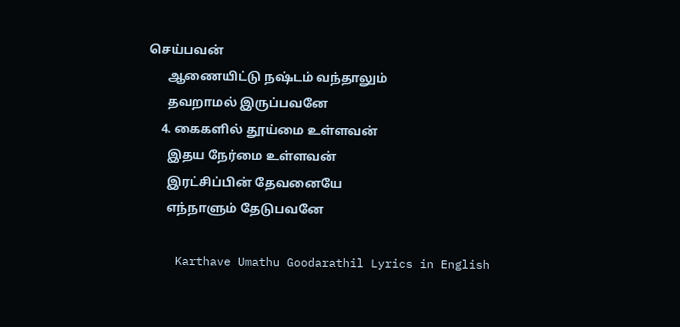செய்பவன்
      ஆணையிட்டு நஷ்டம் வந்தாலும்
      தவறாமல் இருப்பவனே
    4. கைகளில் தூய்மை உள்ளவன்
      இதய நேர்மை உள்ளவன்
      இரட்சிப்பின் தேவனையே
      எந்நாளும் தேடுபவனே

    Karthave Umathu Goodarathil Lyrics in English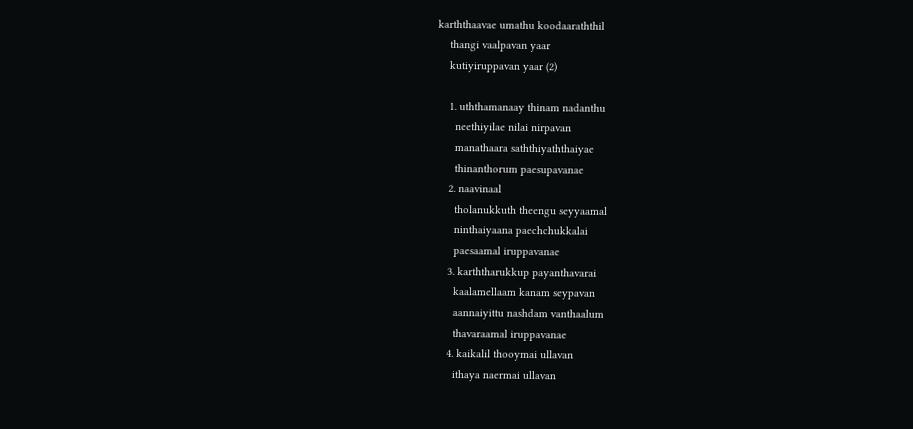karththaavae umathu koodaaraththil
    thangi vaalpavan yaar
    kutiyiruppavan yaar (2)

    1. uththamanaay thinam nadanthu
      neethiyilae nilai nirpavan
      manathaara saththiyaththaiyae
      thinanthorum paesupavanae
    2. naavinaal
      tholanukkuth theengu seyyaamal
      ninthaiyaana paechchukkalai
      paesaamal iruppavanae
    3. karththarukkup payanthavarai
      kaalamellaam kanam seypavan
      aannaiyittu nashdam vanthaalum
      thavaraamal iruppavanae
    4. kaikalil thooymai ullavan
      ithaya naermai ullavan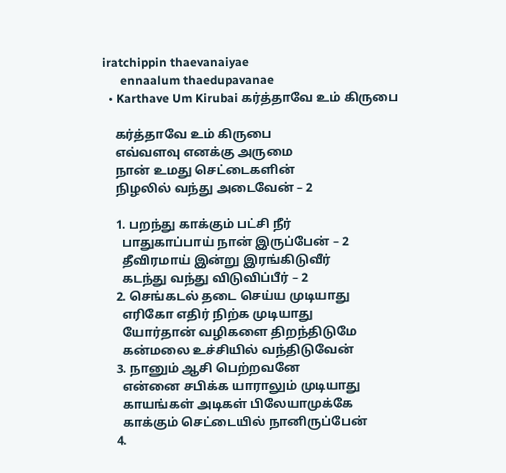iratchippin thaevanaiyae
      ennaalum thaedupavanae
  • Karthave Um Kirubai கர்த்தாவே உம் கிருபை

    கர்த்தாவே உம் கிருபை
    எவ்வளவு எனக்கு அருமை
    நான் உமது செட்டைகளின்
    நிழலில் வந்து அடைவேன் – 2

    1. பறந்து காக்கும் பட்சி நீர்
      பாதுகாப்பாய் நான் இருப்பேன் – 2
      தீவிரமாய் இன்று இரங்கிடுவீர்
      கடந்து வந்து விடுவிப்பீர் – 2
    2. செங்கடல் தடை செய்ய முடியாது
      எரிகோ எதிர் நிற்க முடியாது
      யோர்தான் வழிகளை திறந்திடுமே
      கன்மலை உச்சியில் வந்திடுவேன்
    3. நானும் ஆசி பெற்றவனே
      என்னை சபிக்க யாராலும் முடியாது
      காயங்கள் அடிகள் பிலேயாமுக்கே
      காக்கும் செட்டையில் நானிருப்பேன்
    4.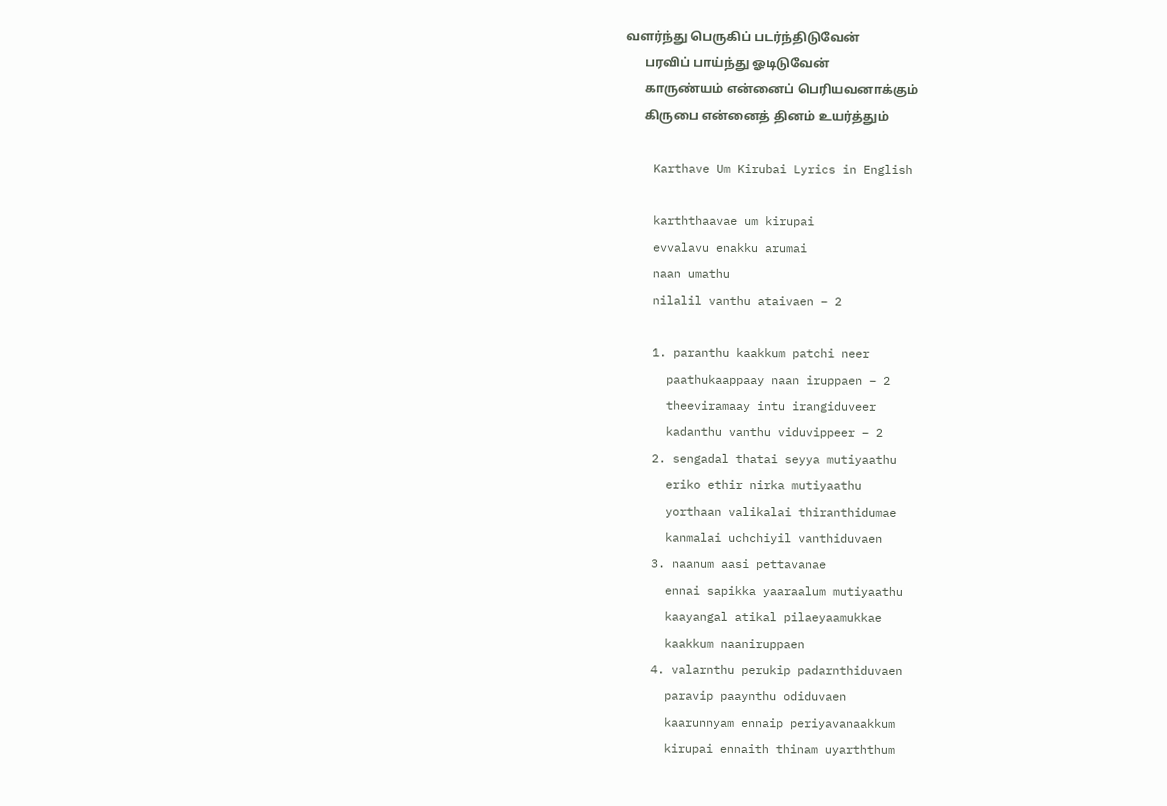வளர்ந்து பெருகிப் படர்ந்திடுவேன்
      பரவிப் பாய்ந்து ஓடிடுவேன்
      காருண்யம் என்னைப் பெரியவனாக்கும்
      கிருபை என்னைத் தினம் உயர்த்தும்

    Karthave Um Kirubai Lyrics in English

    karththaavae um kirupai
    evvalavu enakku arumai
    naan umathu
    nilalil vanthu ataivaen – 2

    1. paranthu kaakkum patchi neer
      paathukaappaay naan iruppaen – 2
      theeviramaay intu irangiduveer
      kadanthu vanthu viduvippeer – 2
    2. sengadal thatai seyya mutiyaathu
      eriko ethir nirka mutiyaathu
      yorthaan valikalai thiranthidumae
      kanmalai uchchiyil vanthiduvaen
    3. naanum aasi pettavanae
      ennai sapikka yaaraalum mutiyaathu
      kaayangal atikal pilaeyaamukkae
      kaakkum naaniruppaen
    4. valarnthu perukip padarnthiduvaen
      paravip paaynthu odiduvaen
      kaarunnyam ennaip periyavanaakkum
      kirupai ennaith thinam uyarththum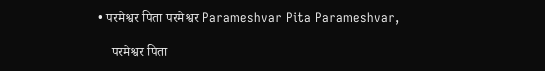• परमेश्वर पिता परमेश्वर Parameshvar Pita Parameshvar,

    परमेश्वर पिता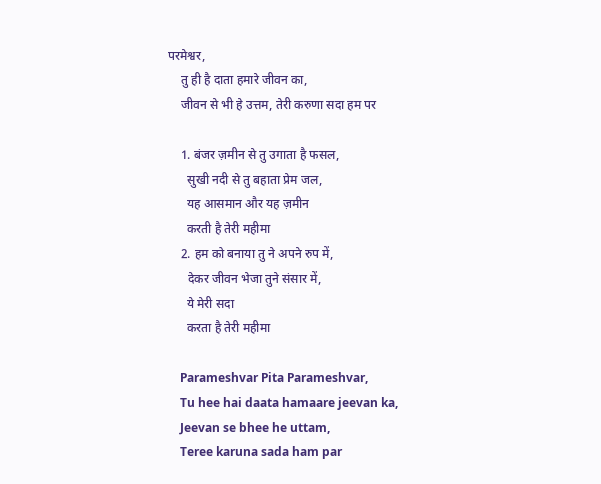परमेश्वर,
    तु ही है दाता हमारे जीवन का,
    जीवन से भी हे उत्तम, तेरी करुणा सदा हम पर

    1. बंजर ज़मीन से तु उगाता है फसल,
      सुखी नदी से तु बहाता प्रेम जल,
      यह आसमान और यह ज़मीन
      करती है तेरी महीमा
    2. हम को बनाया तु ने अपने रुप में,
      देकर जीवन भेजा तुने संसार में,
      ये मेरी सदा
      करता है तेरी महीमा

    Parameshvar Pita Parameshvar,
    Tu hee hai daata hamaare jeevan ka,
    Jeevan se bhee he uttam,
    Teree karuna sada ham par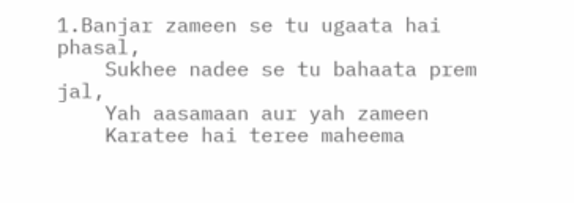1.Banjar zameen se tu ugaata hai phasal,
    Sukhee nadee se tu bahaata prem jal,
    Yah aasamaan aur yah zameen
    Karatee hai teree maheema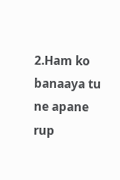2.Ham ko banaaya tu ne apane rup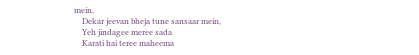mein,
    Dekar jeevan bheja tune sansaar mein,
    Yeh jindagee meree sada
    Karati hai teree maheema